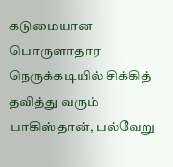கடுமையான பொருளாதார நெருக்கடியில் சிக்கித் தவித்து வரும் பாகிஸ்தான், பல்வேறு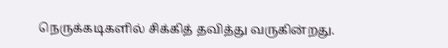நெருக்கடிகளில் சிக்கித் தவித்து வருகின்றது.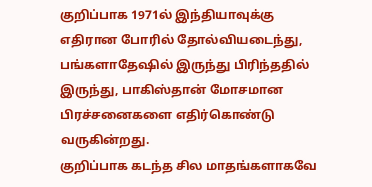குறிப்பாக 1971ல் இந்தியாவுக்கு எதிரான போரில் தோல்வியடைந்து, பங்களாதேஷில் இருந்து பிரிந்ததில் இருந்து, பாகிஸ்தான் மோசமான பிரச்சனைகளை எதிர்கொண்டு வருகின்றது.
குறிப்பாக கடந்த சில மாதங்களாகவே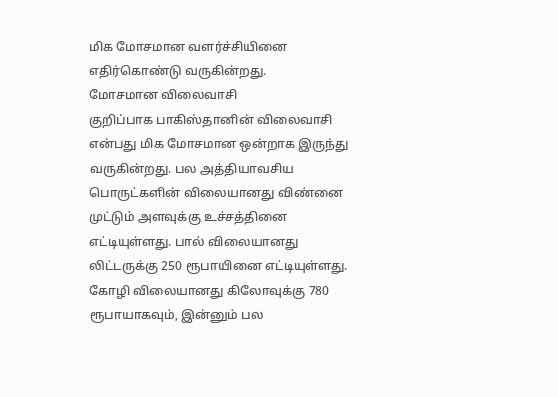மிக மோசமான வளர்ச்சியினை எதிர்கொண்டு வருகின்றது.
மோசமான விலைவாசி
குறிப்பாக பாகிஸ்தானின் விலைவாசி என்பது மிக மோசமான ஒன்றாக இருந்து வருகின்றது. பல அத்தியாவசிய பொருட்களின் விலையானது விண்னை முட்டும் அளவுக்கு உச்சத்தினை எட்டியுள்ளது. பால் விலையானது லிட்டருக்கு 250 ரூபாயினை எட்டியுள்ளது. கோழி விலையானது கிலோவுக்கு 780 ரூபாயாகவும், இன்னும் பல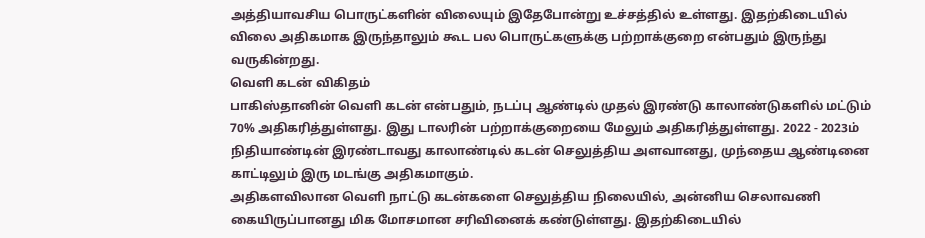அத்தியாவசிய பொருட்களின் விலையும் இதேபோன்று உச்சத்தில் உள்ளது. இதற்கிடையில் விலை அதிகமாக இருந்தாலும் கூட பல பொருட்களுக்கு பற்றாக்குறை என்பதும் இருந்து வருகின்றது.
வெளி கடன் விகிதம்
பாகிஸ்தானின் வெளி கடன் என்பதும், நடப்பு ஆண்டில் முதல் இரண்டு காலாண்டுகளில் மட்டும் 70% அதிகரித்துள்ளது. இது டாலரின் பற்றாக்குறையை மேலும் அதிகரித்துள்ளது. 2022 - 2023ம் நிதியாண்டின் இரண்டாவது காலாண்டில் கடன் செலுத்திய அளவானது, முந்தைய ஆண்டினை காட்டிலும் இரு மடங்கு அதிகமாகும்.
அதிகளவிலான வெளி நாட்டு கடன்களை செலுத்திய நிலையில், அன்னிய செலாவணி கையிருப்பானது மிக மோசமான சரிவினைக் கண்டுள்ளது. இதற்கிடையில்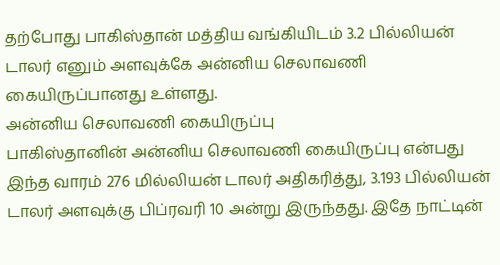தற்போது பாகிஸ்தான் மத்திய வங்கியிடம் 3.2 பில்லியன் டாலர் எனும் அளவுக்கே அன்னிய செலாவணி கையிருப்பானது உள்ளது.
அன்னிய செலாவணி கையிருப்பு
பாகிஸ்தானின் அன்னிய செலாவணி கையிருப்பு என்பது இந்த வாரம் 276 மில்லியன் டாலர் அதிகரித்து, 3.193 பில்லியன் டாலர் அளவுக்கு பிப்ரவரி 10 அன்று இருந்தது. இதே நாட்டின்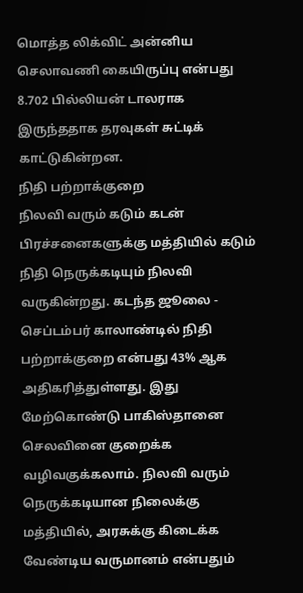மொத்த லிக்விட் அன்னிய செலாவணி கையிருப்பு என்பது 8.702 பில்லியன் டாலராக இருந்ததாக தரவுகள் சுட்டிக் காட்டுகின்றன.
நிதி பற்றாக்குறை
நிலவி வரும் கடும் கடன் பிரச்சனைகளுக்கு மத்தியில் கடும் நிதி நெருக்கடியும் நிலவி வருகின்றது. கடந்த ஜூலை - செப்டம்பர் காலாண்டில் நிதி பற்றாக்குறை என்பது 43% ஆக அதிகரித்துள்ளது. இது மேற்கொண்டு பாகிஸ்தானை செலவினை குறைக்க வழிவகுக்கலாம். நிலவி வரும் நெருக்கடியான நிலைக்கு மத்தியில், அரசுக்கு கிடைக்க வேண்டிய வருமானம் என்பதும்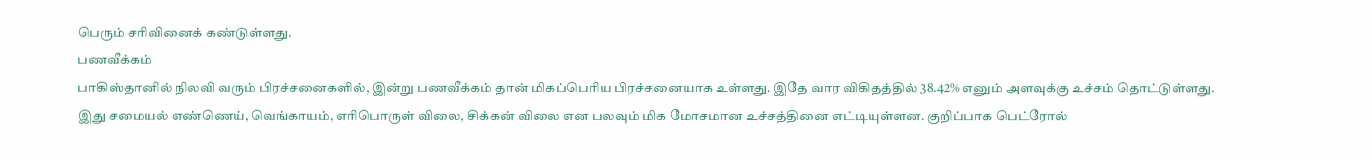பெரும் சரிவினைக் கண்டுள்ளது.
பணவீக்கம்
பாகிஸ்தானில் நிலவி வரும் பிரச்சனைகளில், இன்று பணவீக்கம் தான் மிகப்பெரிய பிரச்சனையாக உள்ளது. இதே வார விகிதத்தில் 38.42% எனும் அளவுக்கு உச்சம் தொட்டுள்ளது.
இது சமையல் எண்ணெய், வெங்காயம், எரிபொருள் விலை, சிக்கன் விலை என பலவும் மிக மோசமான உச்சத்தினை எட்டியுள்ளன. குறிப்பாக பெட்ரோல்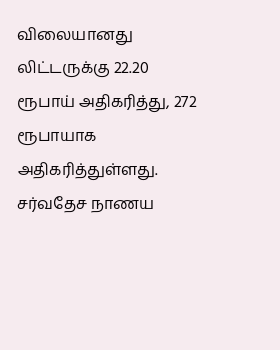விலையானது லிட்டருக்கு 22.20 ரூபாய் அதிகரித்து, 272 ரூபாயாக அதிகரித்துள்ளது.
சர்வதேச நாணய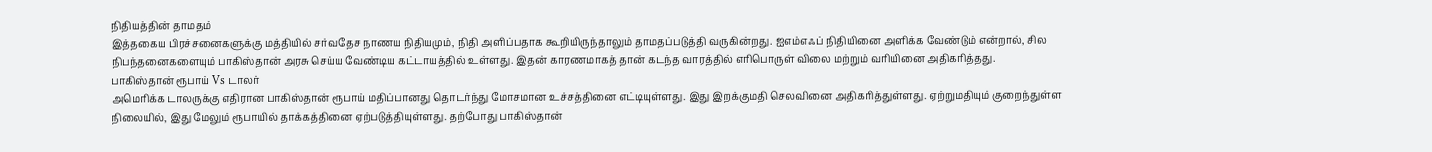நிதியத்தின் தாமதம்
இத்தகைய பிரச்சனைகளுக்கு மத்தியில் சர்வதேச நாணய நிதியமும், நிதி அளிப்பதாக கூறியிருந்தாலும் தாமதப்படுத்தி வருகின்றது. ஐஎம்எஃப் நிதியினை அளிக்க வேண்டும் என்றால், சில நிபந்தனைகளையும் பாகிஸ்தான் அரசு செய்ய வேண்டிய கட்டாயத்தில் உள்ளது. இதன் காரணமாகத் தான் கடந்த வாரத்தில் எரிபொருள் விலை மற்றும் வரியினை அதிகரித்தது.
பாகிஸ்தான் ரூபாய் Vs டாலர்
அமெரிக்க டாலருக்கு எதிரான பாகிஸ்தான் ரூபாய் மதிப்பானது தொடர்ந்து மோசமான உச்சத்தினை எட்டியுள்ளது. இது இறக்குமதி செலவினை அதிகரித்துள்ளது. ஏற்றுமதியும் குறைந்துள்ள நிலையில், இது மேலும் ரூபாயில் தாக்கத்தினை ஏற்படுத்தியுள்ளது. தற்போது பாகிஸ்தான்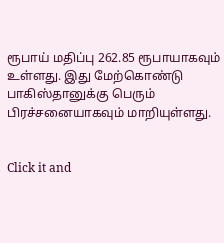ரூபாய் மதிப்பு 262.85 ரூபாயாகவும் உள்ளது. இது மேற்கொண்டு பாகிஸ்தானுக்கு பெரும் பிரச்சனையாகவும் மாறியுள்ளது.


Click it and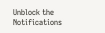Unblock the Notifications